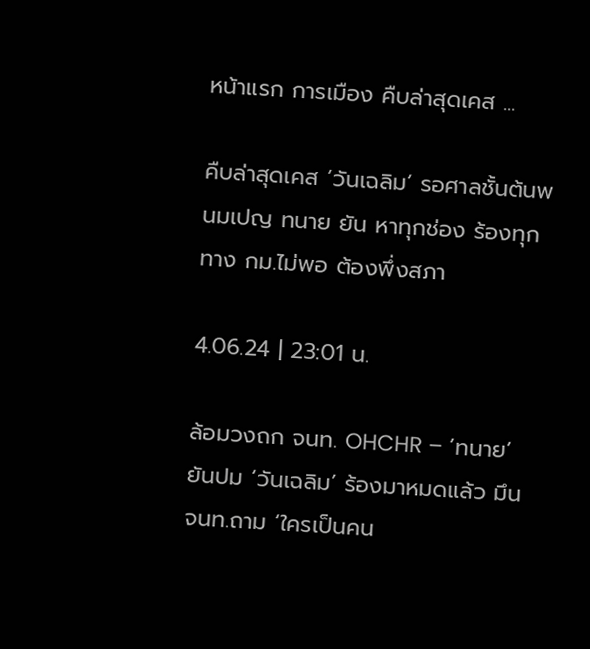หน้าแรก การเมือง คืบล่าสุดเคส ...

คืบล่าสุดเคส ‘วันเฉลิม’ รอศาลชั้นต้นพนมเปญ ทนาย ยัน หาทุกช่อง ร้องทุกทาง กม.ไม่พอ ต้องพึ่งสภา

4.06.24 | 23:01 น.

ล้อมวงถก จนท. OHCHR – ’ทนาย’ ยันปม ‘วันเฉลิม’ ร้องมาหมดแล้ว มึน จนท.ถาม ‘ใครเป็นคน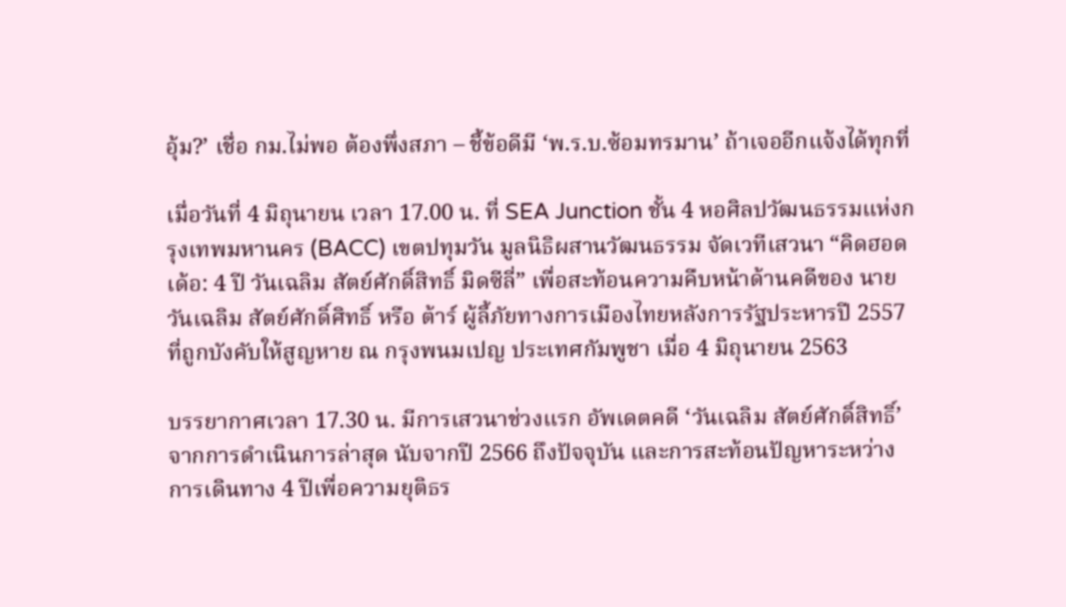อุ้ม?’ เชื่อ กม.ไม่พอ ต้องพึ่งสภา – ชี้ข้อดีมี ‘พ.ร.บ.ซ้อมทรมาน’ ถ้าเจออีกแจ้งได้ทุกที่

เมื่อวันที่ 4 มิถุนายน เวลา 17.00 น. ที่ SEA Junction ชั้น 4 หอศิลปวัฒนธรรมแห่งกรุงเทพมหานคร (BACC) เขตปทุมวัน มูลนิธิผสานวัฒนธรรม จัดเวทีเสวนา “คิดฮอดเด้อ: 4 ปี วันเฉลิม สัตย์ศักดิ์สิทธิ์ มิดซีลี่” เพื่อสะท้อนความคืบหน้าด้านคดีของ นายวันเฉลิม สัตย์ศักดิ์ศิทธิ์ หรือ ต้าร์ ผู้ลี้ภัยทางการเมืองไทยหลังการรัฐประหารปี 2557 ที่ถูกบังคับให้สูญหาย ณ กรุงพนมเปญ ประเทศกัมพูชา เมื่อ 4 มิถุนายน 2563

บรรยากาศเวลา 17.30 น. มีการเสวนาช่วงแรก อัพเดตคดี ‘วันเฉลิม สัตย์ศักดิ์สิทธิ์’ จากการดำเนินการล่าสุด นับจากปี 2566 ถึงปัจจุบัน และการสะท้อนปัญหาระหว่างการเดินทาง 4 ปีเพื่อความยุติธร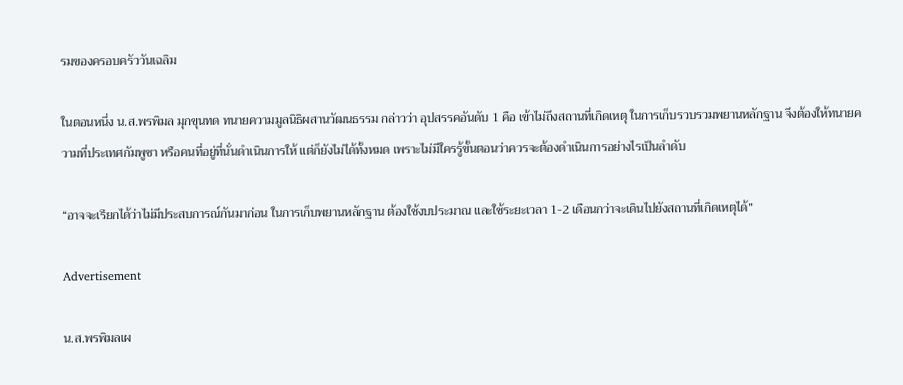รมของครอบครัววันเฉลิม

ในตอนหนึ่ง น.ส.พรพิมล มุกขุนทด ทนายความมูลนิธิผสานวัฒนธรรม กล่าวว่า อุปสรรคอันดับ 1 คือ เข้าไม่ถึงสถานที่เกิดเหตุ ในการเก็บรวบรวมพยานหลักฐาน จึงต้องให้ทนายความที่ประเทศกัมพูชา หรือคนที่อยู่ที่นั่นดำเนินการให้ แต่ก็ยังไม่ได้ทั้งหมด เพราะไม่มีใครรู้ขั้นตอนว่าควรจะต้องดำเนินการอย่างไรเป็นลำดับ

“อาจจะเรียกได้ว่าไม่มีประสบการณ์กันมาก่อน ในการเก็บพยานหลักฐาน ต้องใช้งบประมาณ และใช้ระยะเวลา 1-2 เดือนกว่าจะเดินไปยังสถานที่เกิดเหตุได้”

Advertisement

น.ส.พรพิมลเผ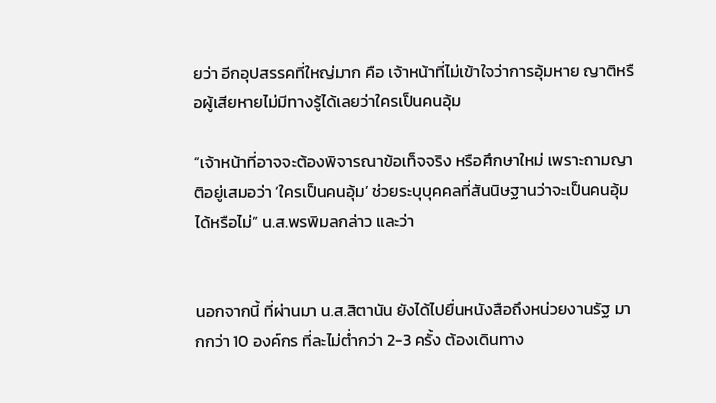ยว่า อีกอุปสรรคที่ใหญ่มาก คือ เจ้าหน้าที่ไม่เข้าใจว่าการอุ้มหาย ญาติหรือผู้เสียหายไม่มีทางรู้ได้เลยว่าใครเป็นคนอุ้ม

“เจ้าหน้าที่อาจจะต้องพิจารณาข้อเท็จจริง หรือศึกษาใหม่ เพราะถามญาติอยู่เสมอว่า ‘ใครเป็นคนอุ้ม’ ช่วยระบุบุคคลที่สันนิษฐานว่าจะเป็นคนอุ้มได้หรือไม่” น.ส.พรพิมลกล่าว และว่า


นอกจากนี้ ที่ผ่านมา น.ส.สิตานัน ยังได้ไปยื่นหนังสือถึงหน่วยงานรัฐ มากกว่า 10 องค์กร ที่ละไม่ต่ำกว่า 2-3 ครั้ง ต้องเดินทาง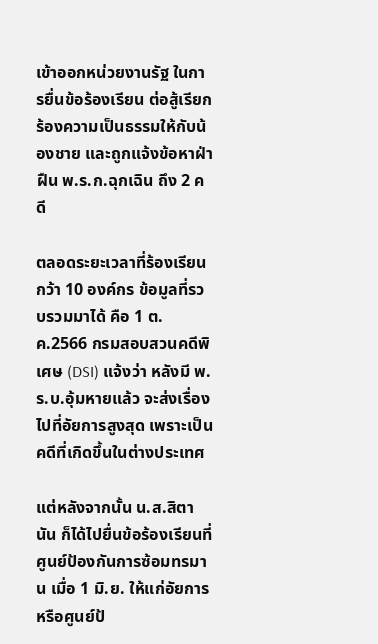เข้าออกหน่วยงานรัฐ ในการยื่นข้อร้องเรียน ต่อสู้เรียกร้องความเป็นธรรมให้กับน้องชาย และถูกแจ้งข้อหาฝ่าฝืน พ.ร.ก.ฉุกเฉิน ถึง 2 คดี

ตลอดระยะเวลาที่ร้องเรียนกว้า 10 องค์กร ข้อมูลที่รวบรวมมาได้ คือ 1 ต.ค.2566 กรมสอบสวนคดีพิเศษ (DSI) แจ้งว่า หลังมี พ.ร.บ.อุ้มหายแล้ว จะส่งเรื่องไปที่อัยการสูงสุด เพราะเป็นคดีที่เกิดขึ้นในต่างประเทศ

แต่หลังจากนั้น น.ส.สิตานัน ก็ได้ไปยื่นข้อร้องเรียนที่ ศูนย์ป้องกันการซ้อมทรมาน เมื่อ 1 มิ.ย. ให้แก่อัยการ หรือศูนย์ป้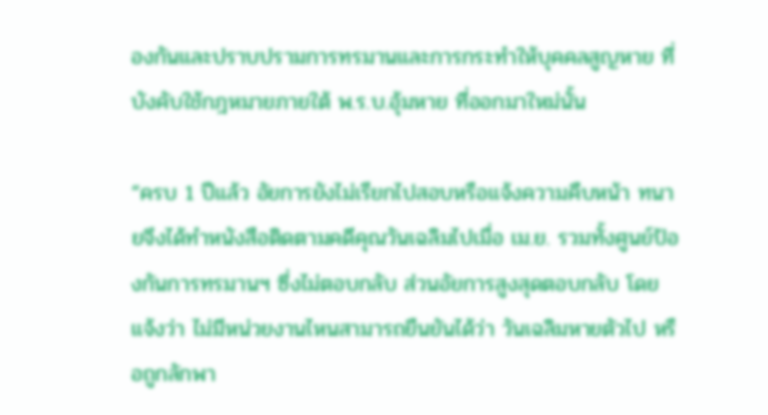องกันและปราบปรามการทรมานและการกระทำให้บุคคลสูญหาย ที่บังคับใช้กฎหมายภายใต้ พ.ร.บ.อุ้มหาย ที่ออกมาใหม่นั้น

“ครบ 1 ปีแล้ว อัยการยังไม่เรียกไปสอบหรือแจ้งความคืบหน้า ทนายจึงได้ทำหนังสือติดตามคดีคุณวันเฉลิมไปเมื่อ เม.ย. รวมทั้งศูนย์ป้องกันการทรมานฯ ซึ่งไม่ตอบกลับ ส่วนอัยการสูงสุดตอบกลับ โดยแจ้งว่า ไม่มีหน่วยงานไหนสามารถยืนยันได้ว่า วันเฉลิมหายตัวไป หรือถูกลักพา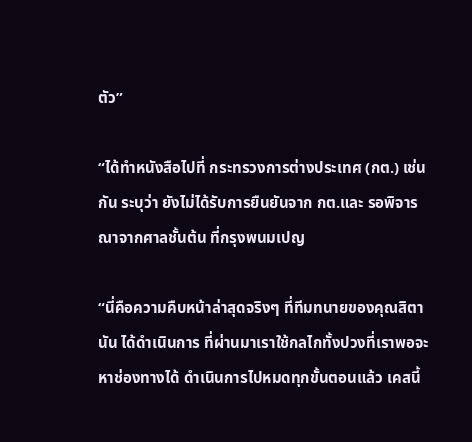ตัว”

“ได้ทำหนังสือไปที่ กระทรวงการต่างประเทศ (กต.) เช่นกัน ระบุว่า ยังไม่ได้รับการยืนยันจาก กต.และ รอพิจารณาจากศาลชั้นต้น ที่กรุงพนมเปญ

“นี่คือความคืบหน้าล่าสุดจริงๆ ที่ทีมทนายของคุณสิตานัน ได้ดำเนินการ ที่ผ่านมาเราใช้กลไกทั้งปวงที่เราพอจะหาช่องทางได้ ดำเนินการไปหมดทุกขั้นตอนแล้ว เคสนี้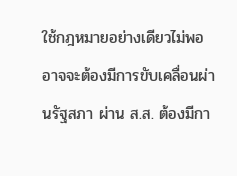ใช้กฎหมายอย่างเดียวไม่พอ อาจจะต้องมีการขับเคลื่อนผ่านรัฐสภา ผ่าน ส.ส. ต้องมีกา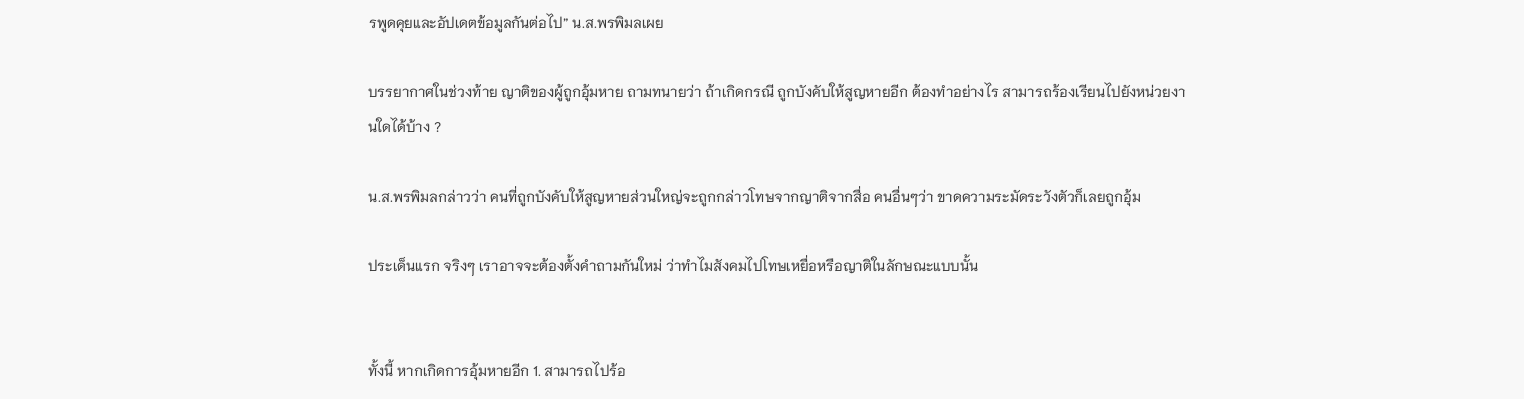รพูดคุยและอัปเดตข้อมูลกันต่อไป” น.ส.พรพิมลเผย

บรรยากาศในช่วงท้าย ญาติของผู้ถูกอุ้มหาย ถามทนายว่า ถ้าเกิดกรณี ถูกบังคับให้สูญหายอีก ต้องทำอย่างไร สามารถร้องเรียนไปยังหน่วยงานใดได้บ้าง ?

น.ส.พรพิมลกล่าวว่า คนที่ถูกบังคับให้สูญหายส่วนใหญ่จะถูกกล่าวโทษจากญาติจากสื่อ คนอื่นๆว่า ขาดความระมัดระวังตัวก็เลยถูกอุ้ม

ประเด็นแรก จริงๆ เราอาจจะต้องตั้งคำถามกันใหม่ ว่าทำไมสังคมไปโทษเหยื่อหรือญาติในลักษณะแบบนั้น


ทั้งนี้ หากเกิดการอุ้มหายอีก 1. สามารถไปร้อ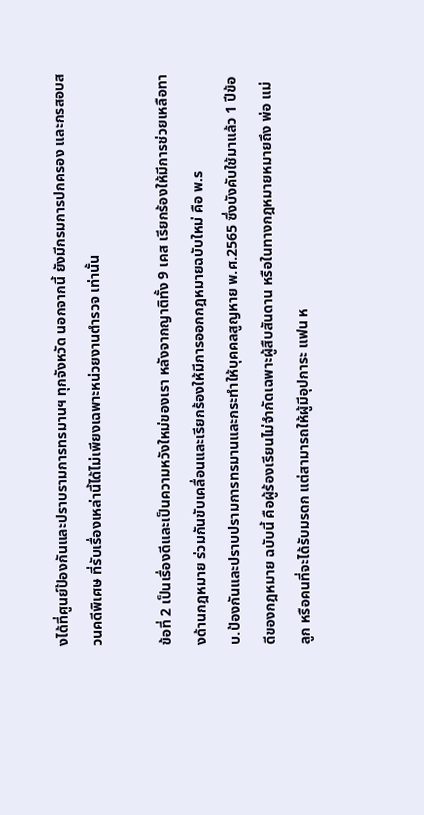งได้ที่ศูนย์ป้องกันและปราบรามการทรมานฯ ทุกจังหวัด นอกจากนี้ ยังมีกรมการปกครอง และกรสอบสวนคดีพิเศษ ที่รับเรื่องเหล่านี้ได้ไม่เพียงเฉพาะหน่วยงานตำรวจ เท่านั้น

ข้อที่ 2 เป็นเรื่องดีและเป็นความหวังใหม่ของเรา หลังจากญาติทั้ง 9 เคส เรียกร้องให้มีการช่วยเหลือทางด้านกฎหมาย ร่วมกันขับเคลื่อนและเรียกร้องให้มีการออกกฎหมายฉบับใหม่ คือ พ.ร
บ.ป้องกันและปราบปรามการทรมานและกระทำให้บุคคลสูญหาย พ.ศ.2565 ซึ่งบังคับใช้มาแล้ว 1 ปีข้อดีของกฎหมาย ฉบับนี้ คือผู้ร้องเรียนไม่จำกัดเฉพาะผู้สืบสันดาน หรือในทางกฎหมายหมายถึง พ่อ แม่ ลูก หรือคนที่จะได้รับมรดก แต่สามารถให้ผู้มีอุปการะ แฟน ห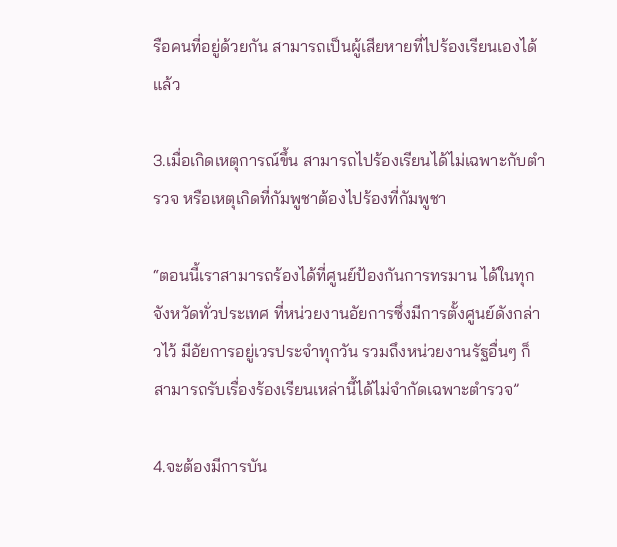รือคนที่อยู่ด้วยกัน สามารถเป็นผู้เสียหายที่ไปร้องเรียนเองได้แล้ว

3.เมื่อเกิดเหตุการณ์ขึ้น สามารถไปร้องเรียนได้ไม่เฉพาะกับตำรวจ หรือเหตุเกิดที่กัมพูชาต้องไปร้องที่กัมพูชา

“ตอนนี้เราสามารถร้องได้ที่ศูนย์ป้องกันการทรมาน ได้ในทุกจังหวัดทั่วประเทศ ที่หน่วยงานอัยการซึ่งมีการตั้งศูนย์ดังกล่าวไว้ มีอัยการอยู่เวรประจำทุกวัน รวมถึงหน่วยงานรัฐอื่นๆ ก็สามารถรับเรื่องร้องเรียนเหล่านี้ได้ไม่จำกัดเฉพาะตำรวจ”

4.จะต้องมีการบัน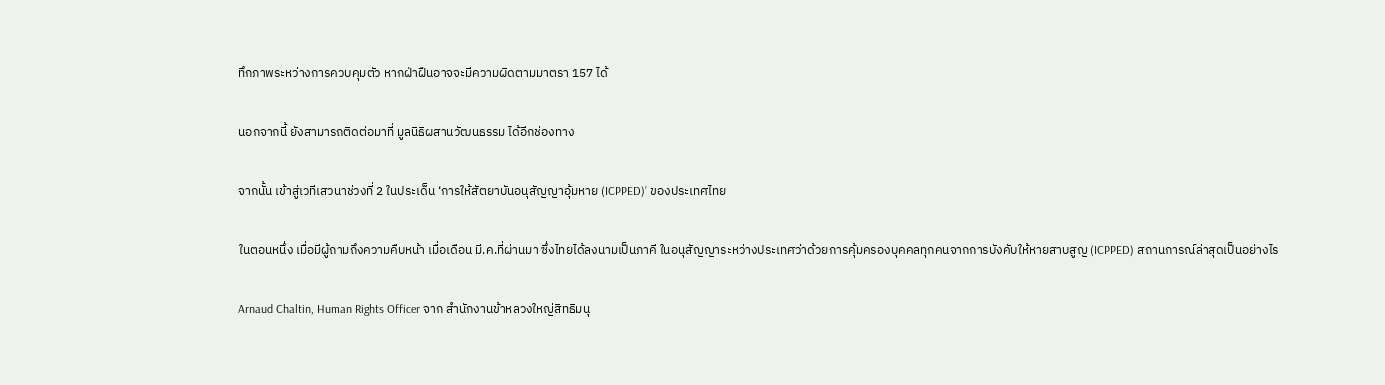ทึกภาพระหว่างการควบคุมตัว หากฝ่าฝืนอาจจะมีความผิดตามมาตรา 157 ได้

นอกจากนี้ ยังสามารถติดต่อมาที่ มูลนิธิผสานวัฒนธรรม ได้อีกช่องทาง

จากนั้น เข้าสู่เวทีเสวนาช่วงที่ 2 ในประเด็น ‘การให้สัตยาบันอนุสัญญาอุ้มหาย (ICPPED)’ ของประเทศไทย

ในตอนหนึ่ง เมื่อมีผู้ถามถึงความคืบหน้า เมื่อเดือน มี.ค.ที่ผ่านมา ซึ่งไทยได้ลงนามเป็นภาคี ในอนุสัญญาระหว่างประเทศว่าด้วยการคุ้มครองบุคคลทุกคนจากการบังคับให้หายสาบสูญ (ICPPED) สถานการณ์ล่าสุดเป็นอย่างไร

Arnaud Chaltin, Human Rights Officer จาก สำนักงานข้าหลวงใหญ่สิทธิมนุ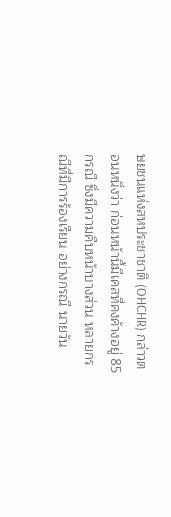ษยชนแห่งสหประชาชาติ (OHCHR) กล่าวตอนหนึ่งว่า ก่อนหน้านี้มีเคสที่คงค้างอยู่ 85 กรณี ซึ่งมีความคืบหน้าบางส่วน หลายกรณีที่มีการร้องเรียน อย่างกรณี นายวัน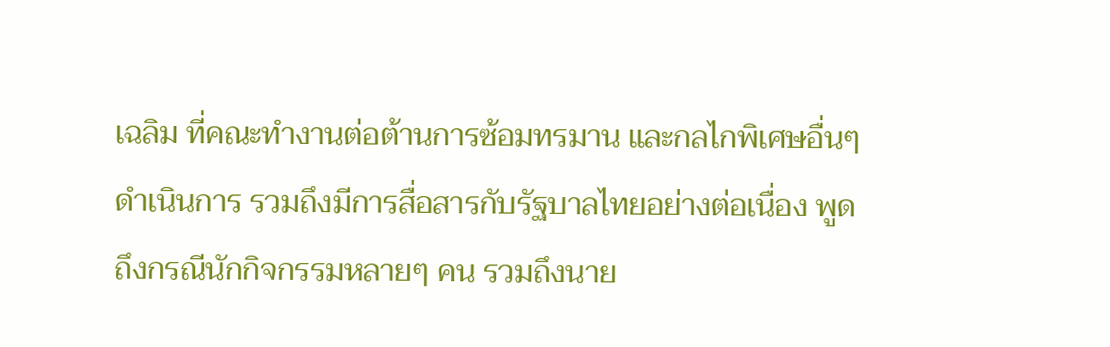เฉลิม ที่คณะทำงานต่อต้านการซ้อมทรมาน และกลไกพิเศษอื่นๆ ดำเนินการ รวมถึงมีการสื่อสารกับรัฐบาลไทยอย่างต่อเนื่อง พูดถึงกรณีนักกิจกรรมหลายๆ คน รวมถึงนาย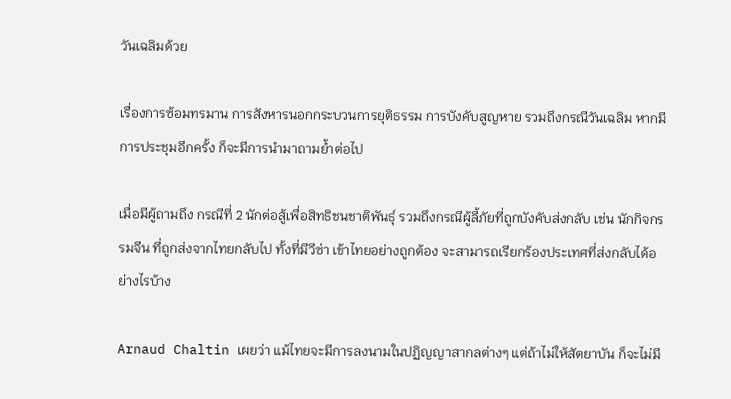วันเฉลิมด้วย

เรื่องการซ้อมทรมาน การสังหารนอกกระบวนการยุติธรรม การบังคับสูญหาย รวมถึงกรณีวันเฉลิม หากมีการประชุมอีกครั้ง ก็จะมีการนำมาถามย้ำต่อไป

เมื่อมีผู้ถามถึง กรณีที่ 2 นักต่อสู้เพื่อสิทธิชนชาติพันธุ์ รวมถึงกรณีผู้ลี้ภัยที่ถูกบังคับส่งกลับ เช่น นักกิจกรรมจีน ที่ถูกส่งจากไทยกลับไป ทั้งที่มีวีซ่า เข้าไทยอย่างถูกต้อง จะสามารถเรียกร้องประเทศที่ส่งกลับได้อย่างไรบ้าง

Arnaud Chaltin เผยว่า แม้ไทยจะมีการลงนามในปฏิญญาสากลต่างๆ แต่ถ้าไม่ให้สัตยาบัน ก็จะไม่มี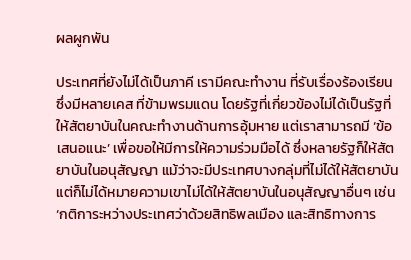ผลผูกพัน

ประเทศที่ยังไม่ได้เป็นภาคี เรามีคณะทำงาน ที่รับเรื่องร้องเรียน ซึ่งมีหลายเคส ที่ข้ามพรมแดน โดยรัฐที่เกี่ยวข้องไม่ได้เป็นรัฐที่ให้สัตยาบันในคณะทำงานด้านการอุ้มหาย แต่เราสามารถมี ‘ข้อเสนอแนะ’ เพื่อขอให้มีการให้ความร่วมมือได้ ซึ่งหลายรัฐก็ให้สัตยาบันในอนุสัญญา แม้ว่าจะมีประเทศบางกลุ่มที่ไม่ได้ให้สัตยาบัน แต่ก็ไม่ได้หมายความเขาไม่ได้ให้สัตยาบันในอนุสัญญาอื่นๆ เช่น ‘กติการะหว่างประเทศว่าด้วยสิทธิพลเมือง และสิทธิทางการ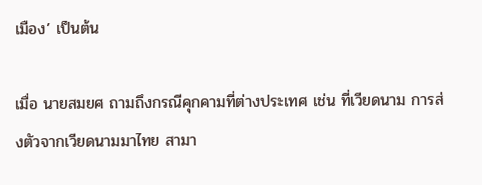เมือง’ เป็นต้น

เมื่อ นายสมยศ ถามถึงกรณีคุกคามที่ต่างประเทศ เช่น ที่เวียดนาม การส่งตัวจากเวียดนามมาไทย สามา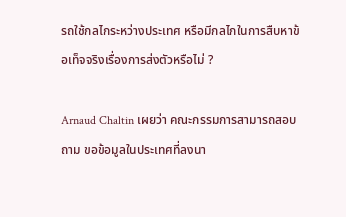รถใช้กลไกระหว่างประเทศ หรือมีกลไกในการสืบหาข้อเท็จจริงเรื่องการส่งตัวหรือไม่ ?

Arnaud Chaltin เผยว่า คณะกรรมการสามารถสอบถาม ขอข้อมูลในประเทศที่ลงนา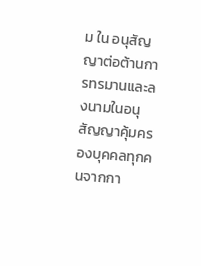ม ใน อนุสัญญาต่อต้านการทรมานและลงนามในอนุสัญญาคุ้มครองบุคคลทุกคนจากกา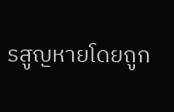รสูญหายโดยถูก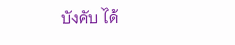บังคับ ได้